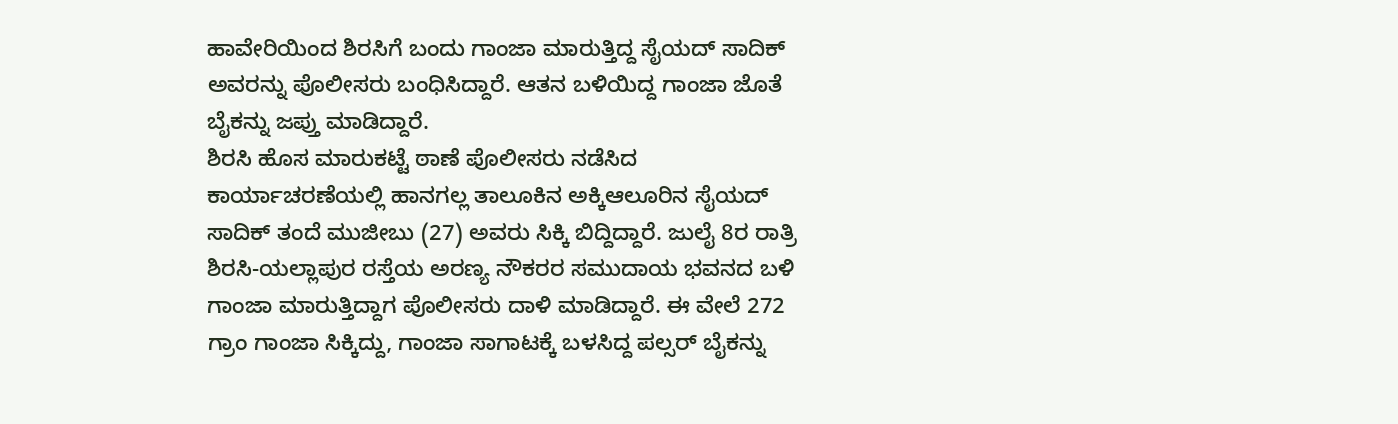ಹಾವೇರಿಯಿಂದ ಶಿರಸಿಗೆ ಬಂದು ಗಾಂಜಾ ಮಾರುತ್ತಿದ್ದ ಸೈಯದ್ ಸಾದಿಕ್ ಅವರನ್ನು ಪೊಲೀಸರು ಬಂಧಿಸಿದ್ದಾರೆ. ಆತನ ಬಳಿಯಿದ್ದ ಗಾಂಜಾ ಜೊತೆ ಬೈಕನ್ನು ಜಪ್ತು ಮಾಡಿದ್ದಾರೆ.
ಶಿರಸಿ ಹೊಸ ಮಾರುಕಟ್ಟೆ ಠಾಣೆ ಪೊಲೀಸರು ನಡೆಸಿದ ಕಾರ್ಯಾಚರಣೆಯಲ್ಲಿ ಹಾನಗಲ್ಲ ತಾಲೂಕಿನ ಅಕ್ಕಿಆಲೂರಿನ ಸೈಯದ್ ಸಾದಿಕ್ ತಂದೆ ಮುಜೀಬು (27) ಅವರು ಸಿಕ್ಕಿ ಬಿದ್ದಿದ್ದಾರೆ. ಜುಲೈ 8ರ ರಾತ್ರಿ ಶಿರಸಿ-ಯಲ್ಲಾಪುರ ರಸ್ತೆಯ ಅರಣ್ಯ ನೌಕರರ ಸಮುದಾಯ ಭವನದ ಬಳಿ ಗಾಂಜಾ ಮಾರುತ್ತಿದ್ದಾಗ ಪೊಲೀಸರು ದಾಳಿ ಮಾಡಿದ್ದಾರೆ. ಈ ವೇಲೆ 272 ಗ್ರಾಂ ಗಾಂಜಾ ಸಿಕ್ಕಿದ್ದು, ಗಾಂಜಾ ಸಾಗಾಟಕ್ಕೆ ಬಳಸಿದ್ದ ಪಲ್ಸರ್ ಬೈಕನ್ನು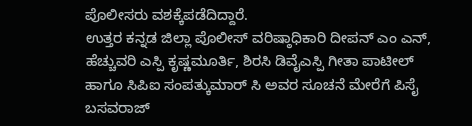ಪೊಲೀಸರು ವಶಕ್ಕೆಪಡೆದಿದ್ದಾರೆ.
ಉತ್ತರ ಕನ್ನಡ ಜಿಲ್ಲಾ ಪೊಲೀಸ್ ವರಿಷ್ಠಾಧಿಕಾರಿ ದೀಪನ್ ಎಂ ಎನ್, ಹೆಚ್ಚುವರಿ ಎಸ್ಪಿ ಕೃಷ್ಣಮೂರ್ತಿ, ಶಿರಸಿ ಡಿವೈಎಸ್ಪಿ ಗೀತಾ ಪಾಟೀಲ್ ಹಾಗೂ ಸಿಪಿಐ ಸಂಪತ್ಕುಮಾರ್ ಸಿ ಅವರ ಸೂಚನೆ ಮೇರೆಗೆ ಪಿಸೈ ಬಸವರಾಜ್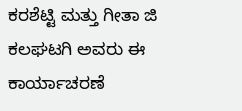ಕರಶೆಟ್ಟಿ ಮತ್ತು ಗೀತಾ ಜಿ ಕಲಘಟಗಿ ಅವರು ಈ ಕಾರ್ಯಾಚರಣೆ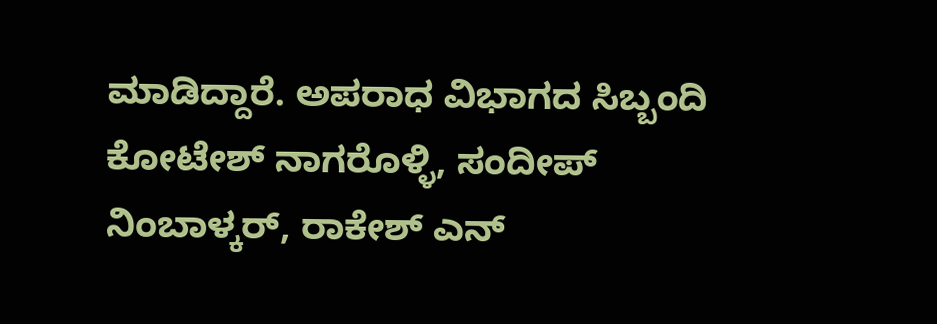ಮಾಡಿದ್ದಾರೆ. ಅಪರಾಧ ವಿಭಾಗದ ಸಿಬ್ಬಂದಿ ಕೋಟೇಶ್ ನಾಗರೊಳ್ಳಿ, ಸಂದೀಪ್ ನಿಂಬಾಳ್ಕರ್, ರಾಕೇಶ್ ಎನ್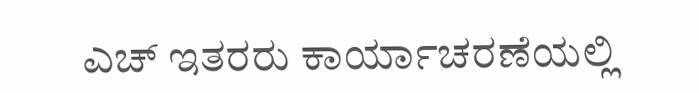ಎಚ್ ಇತರರು ಕಾರ್ಯಾಚರಣೆಯಲ್ಲಿ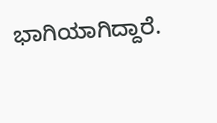ಭಾಗಿಯಾಗಿದ್ದಾರೆ.